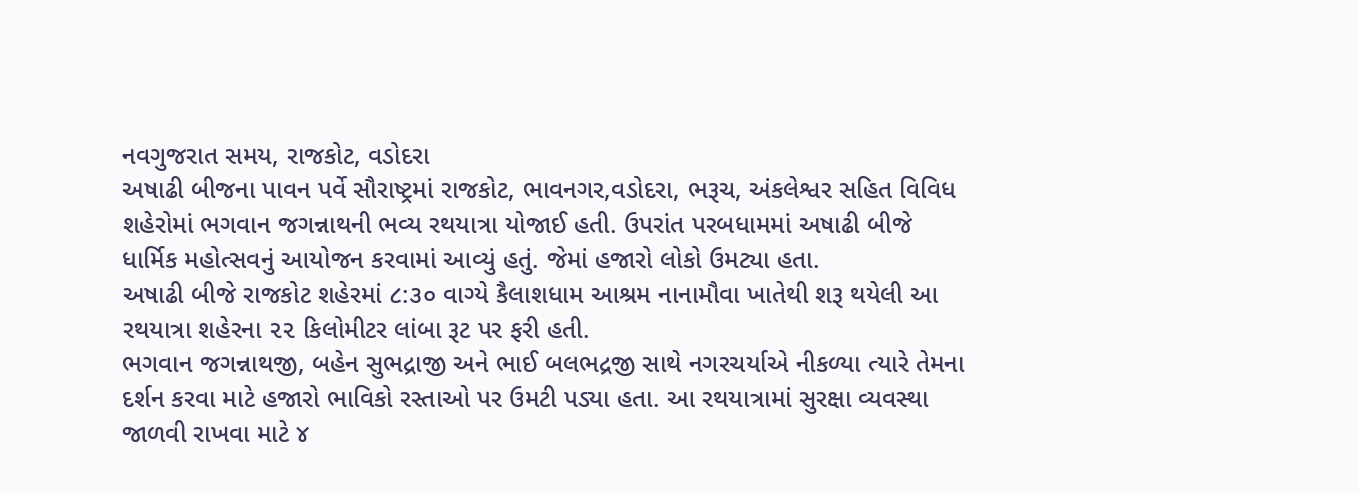નવગુજરાત સમય, રાજકોટ, વડોદરા
અષાઢી બીજના પાવન પર્વે સૌરાષ્ટ્રમાં રાજકોટ, ભાવનગર,વડોદરા, ભરૂચ, અંકલેશ્વર સહિત વિવિધ શહેરોમાં ભગવાન જગન્નાથની ભવ્ય રથયાત્રા યોજાઈ હતી. ઉપરાંત પરબધામમાં અષાઢી બીજે ધાર્મિક મહોત્સવનું આયોજન કરવામાં આવ્યું હતું. જેમાં હજારો લોકો ઉમટ્યા હતા.
અષાઢી બીજે રાજકોટ શહેરમાં ૮:૩૦ વાગ્યે કૈલાશધામ આશ્રમ નાનામૌવા ખાતેથી શરૂ થયેલી આ રથયાત્રા શહેરના ૨૨ કિલોમીટર લાંબા રૂટ પર ફરી હતી.
ભગવાન જગન્નાથજી, બહેન સુભદ્રાજી અને ભાઈ બલભદ્રજી સાથે નગરચર્યાએ નીકળ્યા ત્યારે તેમના દર્શન કરવા માટે હજારો ભાવિકો રસ્તાઓ પર ઉમટી પડ્યા હતા. આ રથયાત્રામાં સુરક્ષા વ્યવસ્થા જાળવી રાખવા માટે ૪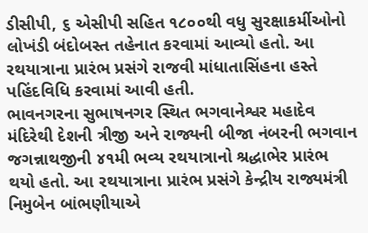ડીસીપી, ૬ એસીપી સહિત ૧૮૦૦થી વધુ સુરક્ષાકર્મીઓનો લોખંડી બંદોબસ્ત તહેનાત કરવામાં આવ્યો હતો. આ રથયાત્રાના પ્રારંભ પ્રસંગે રાજવી માંધાતાસિંહના હસ્તે પહિંદવિધિ કરવામાં આવી હતી.
ભાવનગરના સુભાષનગર સ્થિત ભગવાનેશ્વર મહાદેવ મંદિરેથી દેશની ત્રીજી અને રાજ્યની બીજા નંબરની ભગવાન જગન્નાથજીની ૪૧મી ભવ્ય રથયાત્રાનો શ્રદ્ધાભેર પ્રારંભ થયો હતો. આ રથયાત્રાના પ્રારંભ પ્રસંગે કેન્દ્રીય રાજ્યમંત્રી નિમુબેન બાંભણીયાએ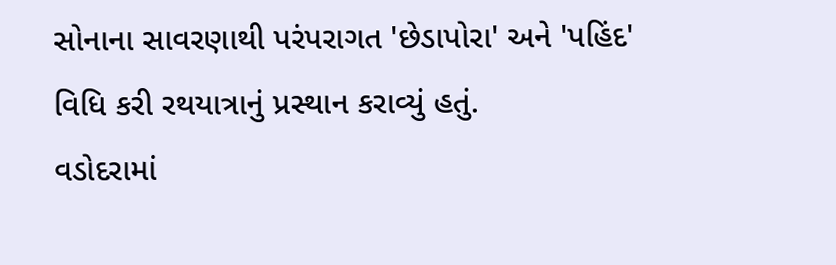સોનાના સાવરણાથી પરંપરાગત 'છેડાપોરા' અને 'પહિંદ' વિધિ કરી રથયાત્રાનું પ્રસ્થાન કરાવ્યું હતું.
વડોદરામાં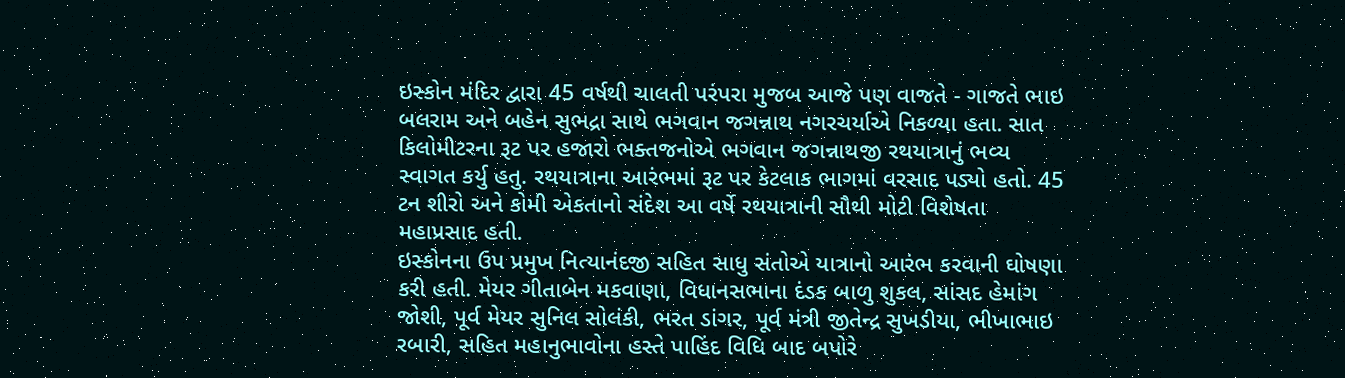ઇસ્કોન મંદિર દ્વારા 45 વર્ષથી ચાલતી પરંપરા મુજબ આજે પણ વાજતે - ગાજતે ભાઇ બલરામ અને બહેન સુભદ્રા સાથે ભગવાન જગન્નાથ નગરચર્યાએ નિકળ્યા હતા. સાત કિલોમીટરના રૂટ પર હજારો ભક્તજનોએ ભગવાન જગન્નાથજી રથયાત્રાનું ભવ્ય સ્વાગત કર્યુ હતુ. રથયાત્રાના આરંભમાં રૂટ પર કેટલાક ભાગમાં વરસાદ પડ્યો હતો. 45 ટન શીરો અને કોમી એકતાનો સંદેશ આ વર્ષે રથયાત્રાની સૌથી મોટી વિશેષતા મહાપ્રસાદ હતી.
ઇસ્કોનના ઉપ પ્રમુખ નિત્યાનંદજી સહિત સાધુ સંતોએ યાત્રાનો આરંભ કરવાની ઘોષણા કરી હતી. મેયર ગીતાબેન મકવાણા, વિધાનસભાના દંડક બાળુ શુકલ, સાંસદ હેમાંગ જોશી, પૂર્વ મેયર સુનિલ સોલંકી, ભરત ડાંગર, પૂર્વ મંત્રી જીતેન્દ્ર સુખડીયા, ભીખાભાઇ રબારી, સહિત મહાનુભાવોના હસ્તે પાહિંદ વિધિ બાદ બપોરે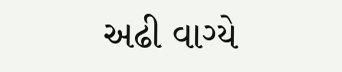અઢી વાગ્યે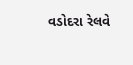વડોદરા રેલવે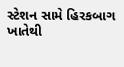સ્ટેશન સામે હિરકબાગ ખાતેથી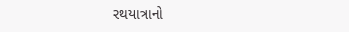રથયાત્રાનો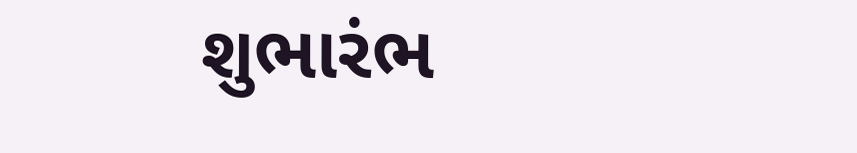શુભારંભ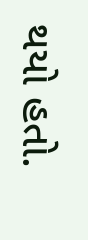થયો હતો.